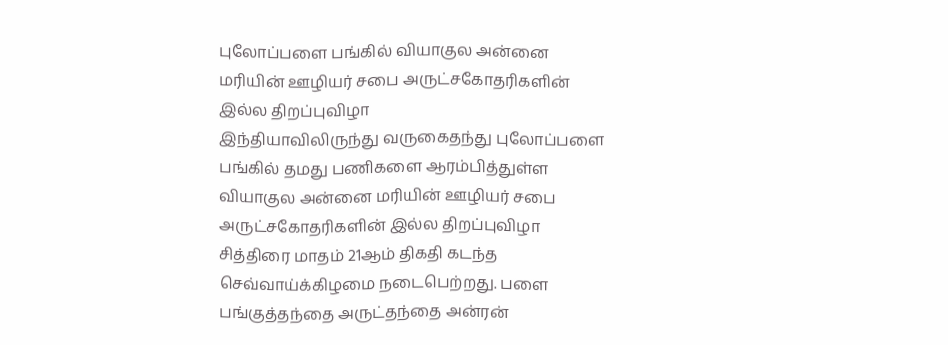புலோப்பளை பங்கில் வியாகுல அன்னை மரியின் ஊழியர் சபை அருட்சகோதரிகளின் இல்ல திறப்புவிழா
இந்தியாவிலிருந்து வருகைதந்து புலோப்பளை பங்கில் தமது பணிகளை ஆரம்பித்துள்ள வியாகுல அன்னை மரியின் ஊழியர் சபை அருட்சகோதரிகளின் இல்ல திறப்புவிழா சித்திரை மாதம் 21ஆம் திகதி கடந்த செவ்வாய்க்கிழமை நடைபெற்றது. பளை பங்குத்தந்தை அருட்தந்தை அன்ரன்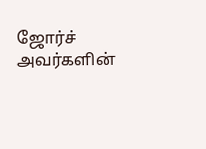ஜோர்ச் அவர்களின்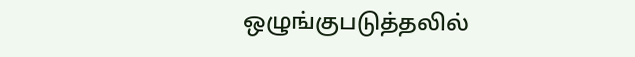ஒழுங்குபடுத்தலில்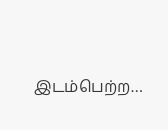இடம்பெற்ற…